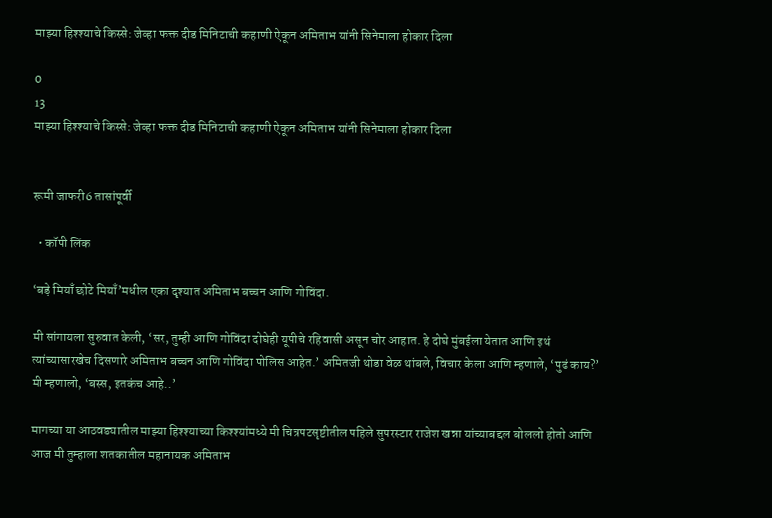माझ्या हिश्श्याचे किस्से: जेव्हा फक्त दीड मिनिटाची कहाणी ऐकून अमिताभ यांनी सिनेमाला होकार दिला

0
13
माझ्या हिश्श्याचे किस्से: जेव्हा फक्त दीड मिनिटाची कहाणी ऐकून अमिताभ यांनी सिनेमाला होकार दिला


रूमी जाफरी6 तासांपूर्वी

  • कॉपी लिंक

‘बड़े मियाँ छोटे मियाँ’मधील एका दृश्यात अमिताभ बच्चन आणि गोविंदा.

मी सांगायला सुरुवात केली, ‘सर, तुम्ही आणि गोविंदा दोघेही यूपीचे रहिवासी असून चोर आहात. हे दोघे मुंबईला येतात आणि इथं त्यांच्यासारखेच दिसणारे अमिताभ बच्चन आणि गोविंदा पोलिस आहेत.’ अमितजी थोडा वेळ थांबले, विचार केला आणि म्हणाले, ‘पुढं काय?’ मी म्हणालो, ‘बस्स, इतकंच आहे..’

मागच्या या आठवड्यातील माझ्या हिश्श्याच्या किश्श्यांमध्ये मी चित्रपटसृष्टीतील पहिले सुपरस्टार राजेश खन्ना यांच्याबद्दल बोललो होतो आणि आज मी तुम्हाला शतकातील महानायक अमिताभ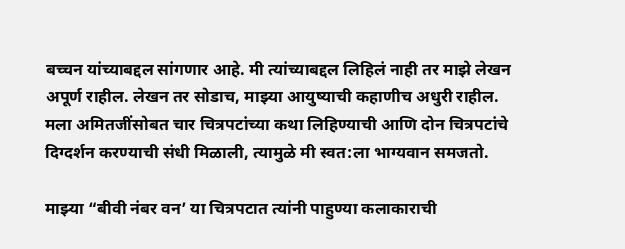बच्चन यांच्याबद्दल सांगणार आहे. मी त्यांच्याबद्दल लिहिलं नाही तर माझे लेखन अपूर्ण राहील. लेखन तर सोडाच, माझ्या आयुष्याची कहाणीच अधुरी राहील. मला अमितजींसोबत चार चित्रपटांच्या कथा लिहिण्याची आणि दोन चित्रपटांचे दिग्दर्शन करण्याची संधी मिळाली, त्यामुळे मी स्वत:ला भाग्यवान समजतो.

माझ्या “बीवी नंबर वन’ या चित्रपटात त्यांनी पाहुण्या कलाकाराची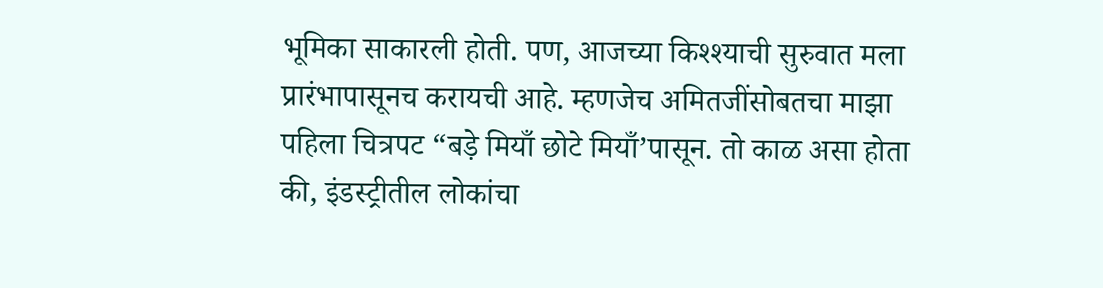भूमिका साकारली होती. पण, आजच्या किश्श्याची सुरुवात मला प्रारंभापासूनच करायची आहे. म्हणजेच अमितजींसोबतचा माझा पहिला चित्रपट “बड़े मियाँ छोटे मियाँ’पासून. तो काळ असा होता की, इंडस्ट्रीतील लोकांचा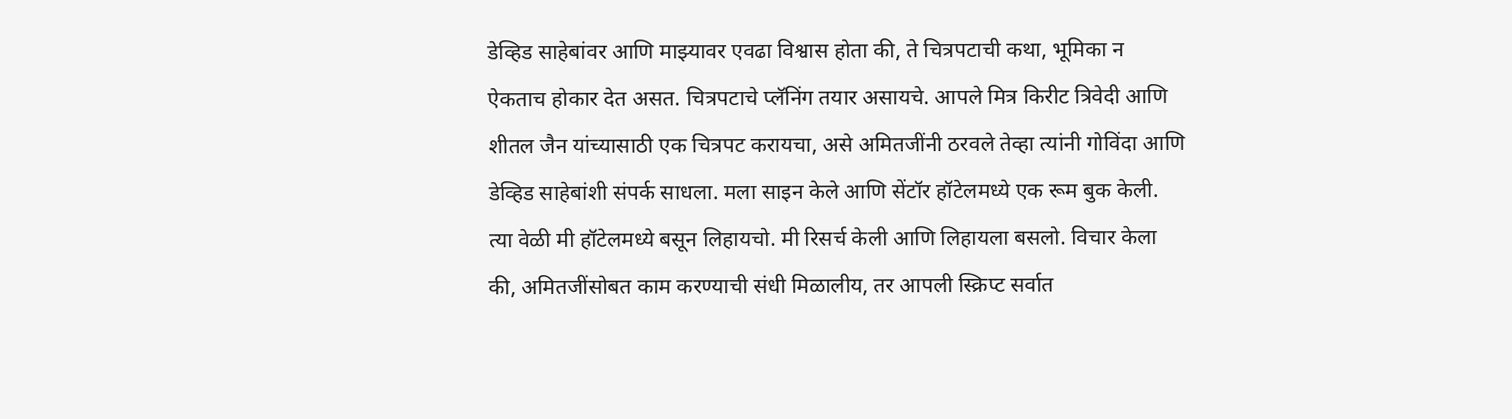डेव्हिड साहेबांवर आणि माझ्यावर एवढा विश्वास होता की, ते चित्रपटाची कथा, भूमिका न ऐकताच होकार देत असत. चित्रपटाचे प्लॅनिंग तयार असायचे. आपले मित्र किरीट त्रिवेदी आणि शीतल जैन यांच्यासाठी एक चित्रपट करायचा, असे अमितजींनी ठरवले तेव्हा त्यांनी गोविंदा आणि डेव्हिड साहेबांशी संपर्क साधला. मला साइन केले आणि सेंटॉर हॉटेलमध्ये एक रूम बुक केली. त्या वेळी मी हॉटेलमध्ये बसून लिहायचो. मी रिसर्च केली आणि लिहायला बसलो. विचार केला की, अमितजींसोबत काम करण्याची संधी मिळालीय, तर आपली स्क्रिप्ट सर्वात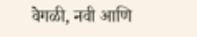वेगळी, नवी आणि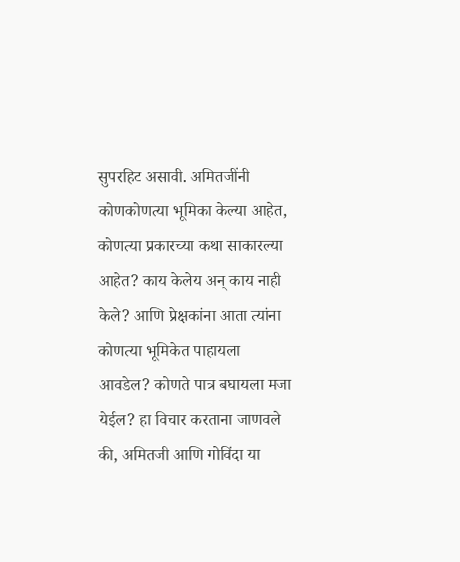सुपरहिट असावी. अमितजींनी कोणकोणत्या भूमिका केल्या आहेत, कोणत्या प्रकारच्या कथा साकारल्या आहेत? काय केलेय अन् काय नाही केले? आणि प्रेक्षकांना आता त्यांना कोणत्या भूमिकेत पाहायला आवडेल? कोणते पात्र बघायला मजा येईल? हा विचार करताना जाणवले की, अमितजी आणि गोविंदा या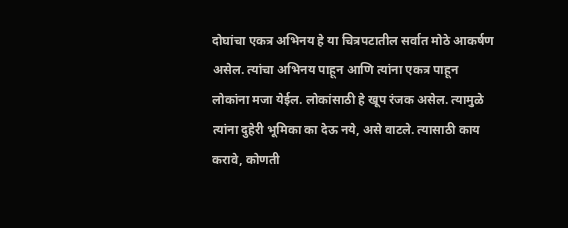दोघांचा एकत्र अभिनय हे या चित्रपटातील सर्वात मोठे आकर्षण असेल. त्यांचा अभिनय पाहून आणि त्यांना एकत्र पाहून लोकांना मजा येईल. लोकांसाठी हे खूप रंजक असेल. त्यामुळे त्यांना दुहेरी भूमिका का देऊ नये, असे वाटले. त्यासाठी काय करावे, कोणती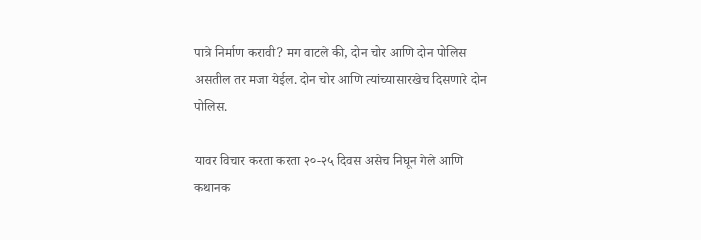पात्रे निर्माण करावी? मग वाटले की, दोन चोर आणि दोन पोलिस असतील तर मजा येईल. दोन चोर आणि त्यांच्यासारखेच दिसणारे दोन पोलिस.

यावर विचार करता करता २०-२५ दिवस असेच निघून गेले आणि कथानक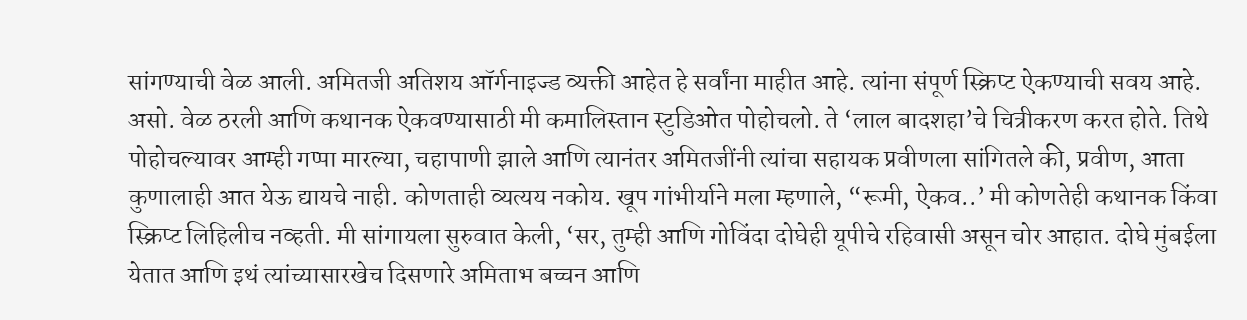सांगण्याची वेळ आली. अमितजी अतिशय ऑर्गनाइज्ड व्यक्ती आहेत हे सर्वांना माहीत आहे. त्यांना संपूर्ण स्क्रिप्ट ऐकण्याची सवय आहे. असो. वेळ ठरली आणि कथानक ऐकवण्यासाठी मी कमालिस्तान स्टुडिओत पोहोचलो. ते ‘लाल बादशहा’चे चित्रीकरण करत होते. तिथे पोहोचल्यावर आम्ही गप्पा मारल्या, चहापाणी झाले आणि त्यानंतर अमितजींनी त्यांचा सहायक प्रवीणला सांगितले की, प्रवीण, आता कुणालाही आत येऊ द्यायचे नाही. कोणताही व्यत्यय नकोय. खूप गांभीर्याने मला म्हणाले, “रूमी, ऐकव..’ मी कोणतेही कथानक किंवा स्क्रिप्ट लिहिलीच नव्हती. मी सांगायला सुरुवात केली, ‘सर, तुम्ही आणि गोविंदा दोघेही यूपीचे रहिवासी असून चोर आहात. दोघे मुंबईला येतात आणि इथं त्यांच्यासारखेच दिसणारे अमिताभ बच्चन आणि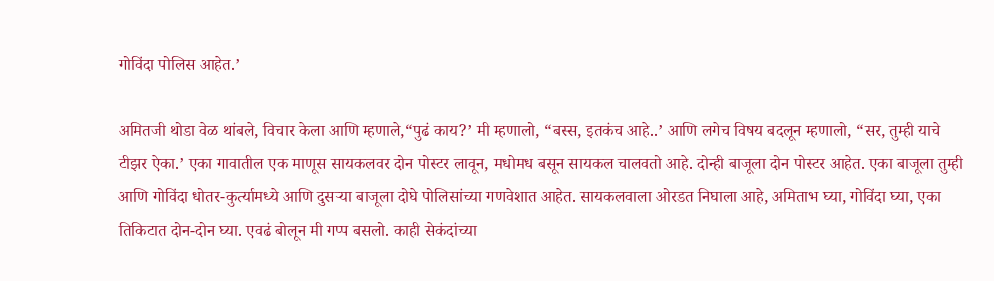गोविंदा पोलिस आहेत.’

अमितजी थोडा वेळ थांबले, विचार केला आणि म्हणाले,“पुढं काय?’ मी म्हणालो, “बस्स, इतकंच आहे..’ आणि लगेच विषय बदलून म्हणालो, “सर, तुम्ही याचे टीझर ऐका.’ एका गावातील एक माणूस सायकलवर दोन पोस्टर लावून, मधोमध बसून सायकल चालवतो आहे. दोन्ही बाजूला दोन पोस्टर आहेत. एका बाजूला तुम्ही आणि गोविंदा धोतर-कुर्त्यामध्ये आणि दुस‍ऱ्या बाजूला दोघे पोलिसांच्या गणवेशात आहेत. सायकलवाला ओरडत निघाला आहे, अमिताभ घ्या, गोविंदा घ्या, एका तिकिटात दोन-दोन घ्या. एवढं बोलून मी गप्प बसलो. काही सेकंदांच्या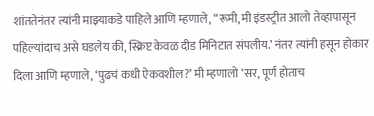शांततेनंतर त्यांनी माझ्याकडे पाहिले आणि म्हणाले, “रूमी, मी इंडस्ट्रीत आलो तेव्हापासून पहिल्यांदाच असे घडलेय की, स्क्रिप्ट केवळ दीड मिनिटात संपलीय.’ नंतर त्यांनी हसून होकार दिला आणि म्हणाले, ‘पुढचं कधी ऐकवशील?’ मी म्हणालो ‘सर, पूर्ण होताच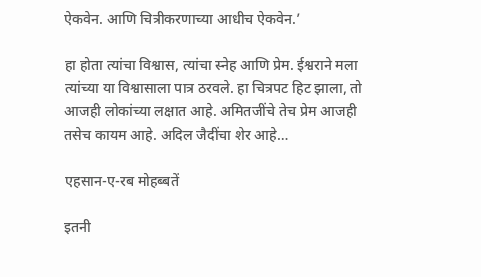ऐकवेन. आणि चित्रीकरणाच्या आधीच ऐकवेन.’

हा होता त्यांचा विश्वास, त्यांचा स्नेह आणि प्रेम. ईश्वराने मला त्यांच्या या विश्वासाला पात्र ठरवले. हा चित्रपट हिट झाला, तो आजही लोकांच्या लक्षात आहे. अमितजींचे तेच प्रेम आजही तसेच कायम आहे. अदिल जैदींचा शेर आहे…

एहसान-ए-रब मोहब्बतें

इतनी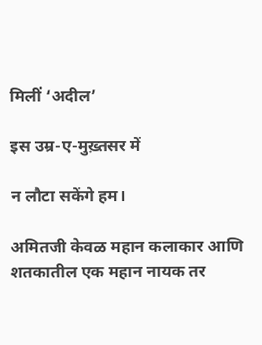मिलीं ‘अदील’

इस उम्र-ए-मुख़्तसर में

न लौटा सकेंगे हम।

अमितजी केवळ महान कलाकार आणि शतकातील एक महान नायक तर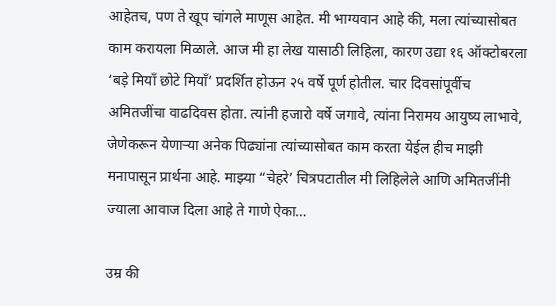आहेतच, पण ते खूप चांगले माणूस आहेत. मी भाग्यवान आहे की, मला त्यांच्यासोबत काम करायला मिळाले. आज मी हा लेख यासाठी लिहिला, कारण उद्या १६ ऑक्टोबरला ‘बड़े मियाँ छोटे मियाँ’ प्रदर्शित होऊन २५ वर्षे पूर्ण होतील. चार दिवसांपूर्वीच अमितजींचा वाढदिवस होता. त्यांनी हजारो वर्षे जगावे, त्यांना निरामय आयुष्य लाभावे, जेणेकरून येणाऱ्या अनेक पिढ्यांना त्यांच्यासोबत काम करता येईल हीच माझी मनापासून प्रार्थना आहे. माझ्या “चेहरे’ चित्रपटातील मी लिहिलेले आणि अमितजींनी ज्याला आवाज दिला आहे ते गाणे ऐका…

उम्र की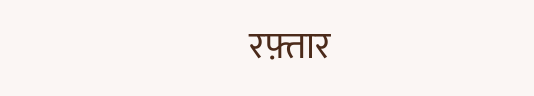रफ़्तार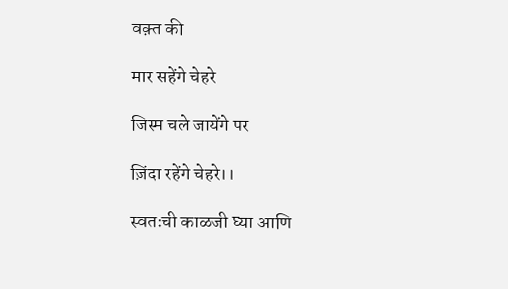वक़्त की

मार सहेंगे चेहरे

जिस्म चले जायेंगे पर

ज़िंदा रहेंगे चेहरे।।

स्वतःची काळजी घ्या आणि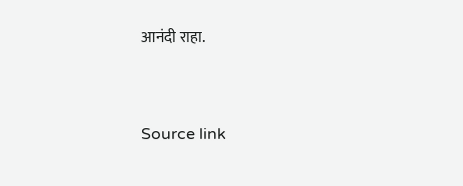आनंदी राहा.



Source link